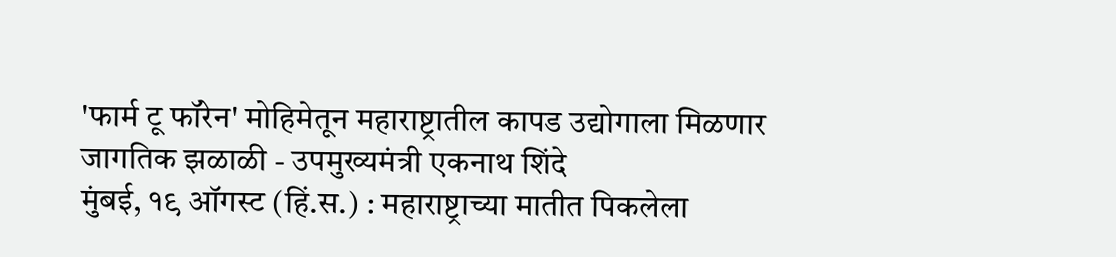'फार्म टू फॉरेन' मोहिमेतून महाराष्ट्रातील कापड उद्योगाला मिळणार जागतिक झळाळी - उपमुख्यमंत्री एकनाथ शिंदे
मुंबई, १९ ऑगस्ट (हिं.स.) : महाराष्ट्राच्या मातीत पिकलेला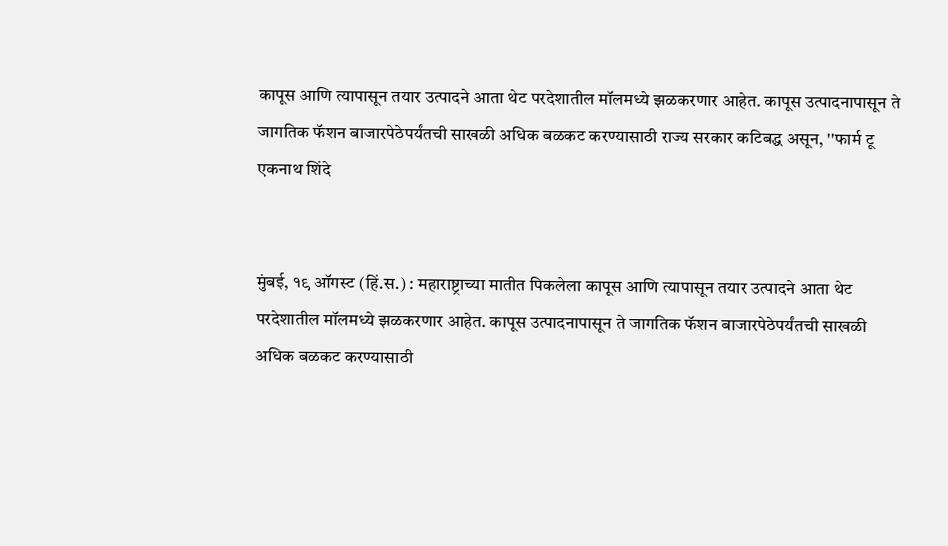कापूस आणि त्यापासून तयार उत्पादने आता थेट परदेशातील मॉलमध्ये झळकरणार आहेत. कापूस उत्पादनापासून ते जागतिक फॅशन बाजारपेठेपर्यंतची साखळी अधिक बळकट करण्यासाठी राज्य सरकार कटिबद्ध असून, ''फार्म टू
एकनाथ शिंदे


मुंबई, १९ ऑगस्ट (हिं.स.) : महाराष्ट्राच्या मातीत पिकलेला कापूस आणि त्यापासून तयार उत्पादने आता थेट परदेशातील मॉलमध्ये झळकरणार आहेत. कापूस उत्पादनापासून ते जागतिक फॅशन बाजारपेठेपर्यंतची साखळी अधिक बळकट करण्यासाठी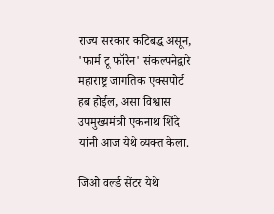राज्य सरकार कटिबद्ध असून, 'फार्म टू फॉरेन' संकल्पनेद्वारे महाराष्ट्र जागतिक एक्सपोर्ट हब होईल, असा विश्वास उपमुख्यमंत्री एकनाथ शिंदे यांनी आज येथे व्यक्त केला.

जिओ वर्ल्ड सेंटर येथे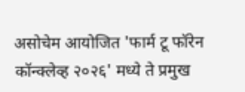असोचेम आयोजित 'फार्म टू फॉरेन कॉन्क्लेव्ह २०२६' मध्ये ते प्रमुख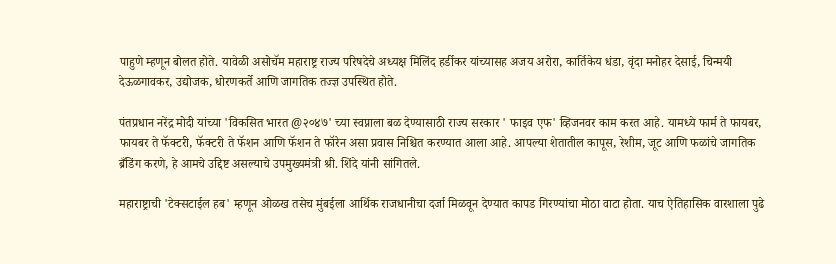पाहुणे म्हणून बोलत होते. यावेळी असोचॅम महाराष्ट्र राज्य परिषदेचे अध्यक्ष मिलिंद हर्डीकर यांच्यासह अजय अरोरा, कार्तिकेय धंडा, वृंदा मनोहर देसाई, चिन्मयी देऊळगावकर, उद्योजक, धोरणकर्ते आणि जागतिक तज्ज्ञ उपस्थित होते.

पंतप्रधान नरेंद्र मोदी यांच्या 'विकसित भारत @२०४७' च्या स्वप्नाला बळ देण्यासाठी राज्य सरकार ' फाइव एफ' व्हिजनवर काम करत आहे. यामध्ये फार्म ते फायबर, फायबर ते फॅक्टरी, फॅक्टरी ते फॅशन आणि फॅशन ते फॉरेन असा प्रवास निश्चित करण्यात आला आहे. आपल्या शेतातील कापूस, रेशीम, जूट आणि फळांचे जागतिक ब्रँडिंग करणे, हे आमचे उद्दिष्ट असल्याचे उपमुख्यमंत्री श्री. शिंदे यांनी सांगितले.

महाराष्ट्राची 'टेक्सटाईल हब' म्हणून ओळख तसेच मुंबईला आर्थिक राजधानीचा दर्जा मिळवून देण्यात कापड गिरण्यांचा मोठा वाटा होता. याच ऐतिहासिक वारशाला पुढे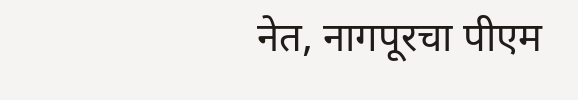नेत, नागपूरचा पीएम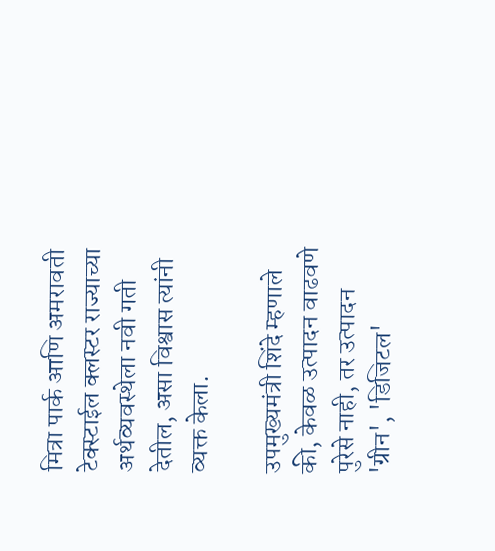मित्रा पार्क आणि अमरावती टेक्स्टाईल क्लस्टर राज्याच्या अर्थव्यवस्थेला नवी गती देतील, असा विश्वास त्यांनी व्यक्त केला.

उपमुख्यमंत्री शिंदे म्हणाले की, केवळ उत्पादन वाढवणे पुरेसे नाही, तर उत्पादन 'ग्रीन', 'डिजिटल'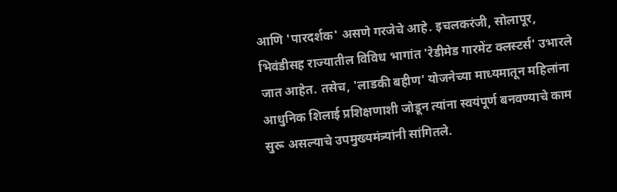आणि 'पारदर्शक' असणे गरजेचे आहे. इचलकरंजी, सोलापूर, भिवंडीसह राज्यातील विविध भागांत 'रेडीमेड गारमेंट क्लस्टर्स' उभारले जात आहेत. तसेच, 'लाडकी बहीण' योजनेच्या माध्यमातून महिलांना आधुनिक शिलाई प्रशिक्षणाशी जोडून त्यांना स्वयंपूर्ण बनवण्याचे काम सुरू असल्याचे उपमुख्यमंत्र्यांनी सांगितले.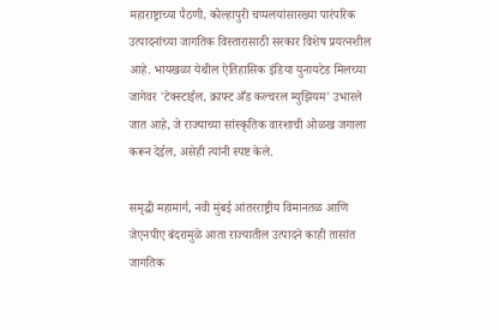महाराष्ट्राच्या पैठणी, कोल्हापुरी चप्पलयांसारख्या पारंपरिक उत्पादनांच्या जागतिक विस्तारासाठी सरकार विशेष प्रयत्नशील आहे. भायखळा येथील ऐतिहासिक इंडिया युनायटेड मिलच्या जागेवर 'टेक्स्टाईल, क्राफ्ट अँड कल्चरल म्युझियम' उभारले जात आहे, जे राज्याच्या सांस्कृतिक वारशाची ओळख जगाला करून देईल, असेही त्यांनी स्पष्ट केले.

समृद्धी महामार्ग, नवी मुंबई आंतरराष्ट्रीय विमानतळ आणि जेएनपीए बंदरामुळे आता राज्यातील उत्पादने काही तासांत जागतिक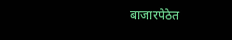बाजारपेठेत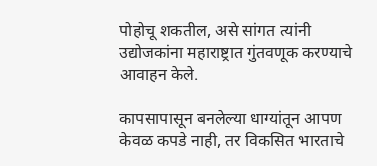पोहोचू शकतील, असे सांगत त्यांनी उद्योजकांना महाराष्ट्रात गुंतवणूक करण्याचे आवाहन केले.

कापसापासून बनलेल्या धाग्यांतून आपण केवळ कपडे नाही, तर विकसित भारताचे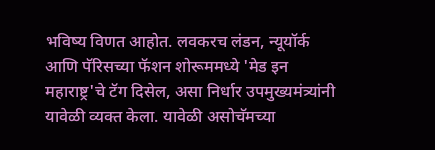भविष्य विणत आहोत. लवकरच लंडन, न्यूयॉर्क आणि पॅरिसच्या फॅशन शोरूममध्ये 'मेड इन महाराष्ट्र'चे टॅग दिसेल, असा निर्धार उपमुख्यमंत्र्यांनी यावेळी व्यक्त केला. यावेळी असोचॅमच्या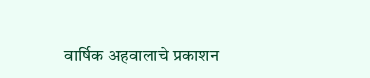वार्षिक अहवालाचे प्रकाशन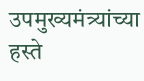उपमुख्यमंत्र्यांच्या हस्ते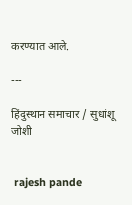करण्यात आले.

---

हिंदुस्थान समाचार / सुधांशू जोशी


 rajesh pande